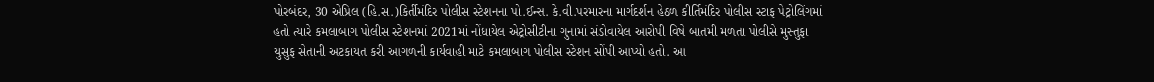પોરબંદર, 30 એપ્રિલ (હિ.સ.)કિર્તીમંદિર પોલીસ સ્ટેશનના પો.ઈન્સ. કે.વી.પરમારના માર્ગદર્શન હેઠળ કીર્તિમંદિર પોલીસ સ્ટાફ પેટ્રોલિંગમાં હતો ત્યારે કમલાબાગ પોલીસ સ્ટેશનમાં 2021માં નોંધાયેલ એટ્રોસીટીના ગુનામાં સંડોવાયેલ આરોપી વિષે બાતમી મળતા પોલીસે મુસ્તુફા યુસુફ સેતાની અટકાયત કરી આગળની કાર્યવાહી માટે કમલાબાગ પોલીસ સ્ટેશન સોંપી આપ્યો હતો. આ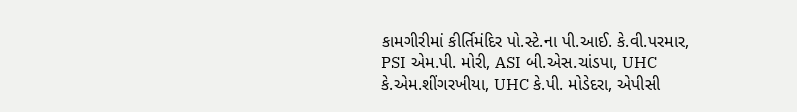કામગીરીમાં કીર્તિમંદિર પો.સ્ટે.ના પી.આઈ. કે.વી.પરમાર, PSI એમ.પી. મોરી, ASI બી.એસ.ચાંડપા, UHC કે.એમ.શીંગરખીયા, UHC કે.પી. મોડેદરા, એપીસી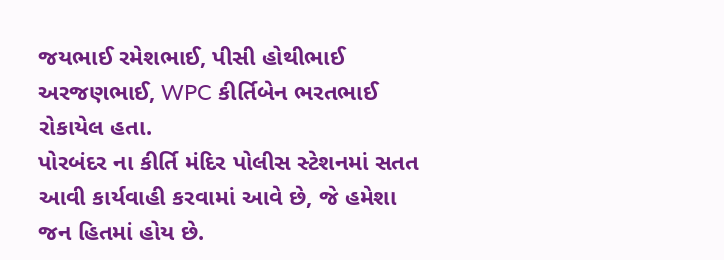જયભાઈ રમેશભાઈ, પીસી હોથીભાઈ અરજણભાઈ, WPC કીર્તિબેન ભરતભાઈ રોકાયેલ હતા.
પોરબંદર ના કીર્તિ મંદિર પોલીસ સ્ટેશનમાં સતત આવી કાર્યવાહી કરવામાં આવે છે, જે હમેશા જન હિતમાં હોય છે.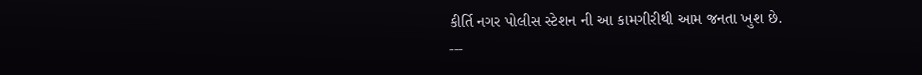કીર્તિ નગર પોલીસ સ્ટેશન ની આ કામગીરીથી આમ જનતા ખુશ છે.
---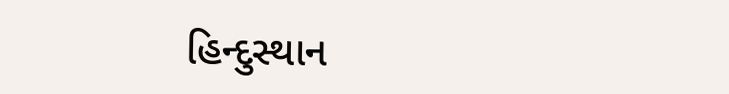હિન્દુસ્થાન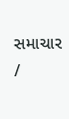સમાચાર /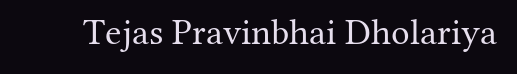Tejas Pravinbhai Dholariya